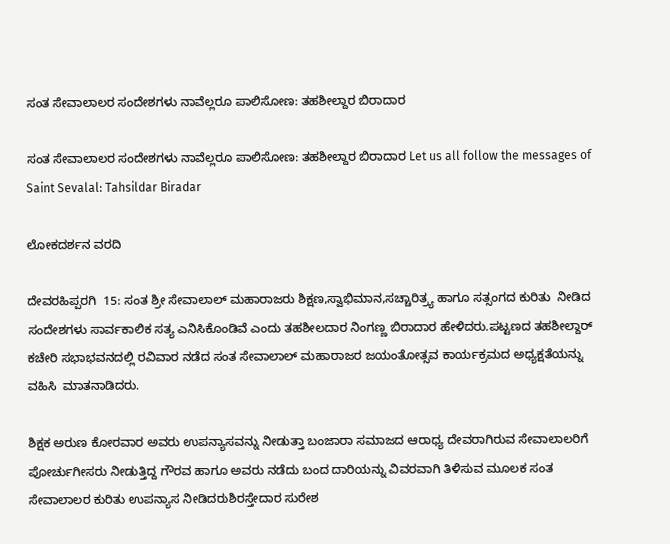ಸಂತ ಸೇವಾಲಾಲರ ಸಂದೇಶಗಳು ನಾವೆಲ್ಲರೂ ಪಾಲಿಸೋಣ: ತಹಶೀಲ್ದಾರ ಬಿರಾದಾರ

ಸಂತ ಸೇವಾಲಾಲರ ಸಂದೇಶಗಳು ನಾವೆಲ್ಲರೂ ಪಾಲಿಸೋಣ: ತಹಶೀಲ್ದಾರ ಬಿರಾದಾರ Let us all follow the messages of Saint Sevalal: Tahsildar Biradar

ಲೋಕದರ್ಶನ ವರದಿ

ದೇವರಹಿಪ್ಪರಗಿ  15: ಸಂತ ಶ್ರೀ ಸೇವಾಲಾಲ್ ಮಹಾರಾಜರು ಶಿಕ್ಷಣ,ಸ್ವಾಭಿಮಾನ,ಸಚ್ಚಾರಿತ್ರ್ಯ ಹಾಗೂ ಸತ್ಸಂಗದ ಕುರಿತು  ನೀಡಿದ ಸಂದೇಶಗಳು ಸಾರ್ವಕಾಲಿಕ ಸತ್ಯ ಎನಿಸಿಕೊಂಡಿವೆ ಎಂದು ತಹಶೀಲದಾರ ನಿಂಗಣ್ಣ ಬಿರಾದಾರ ಹೇಳಿದರು.ಪಟ್ಟಣದ ತಹಶೀಲ್ದಾರ್ ಕಚೇರಿ ಸಭಾಭವನದಲ್ಲಿ ರವಿವಾರ ನಡೆದ ಸಂತ ಸೇವಾಲಾಲ್ ಮಹಾರಾಜರ ಜಯಂತೋತ್ಸವ ಕಾರ್ಯಕ್ರಮದ ಅಧ್ಯಕ್ಷತೆಯನ್ನು ವಹಿಸಿ  ಮಾತನಾಡಿದರು.

ಶಿಕ್ಷಕ ಅರುಣ ಕೋರವಾರ ಅವರು ಉಪನ್ಯಾಸವನ್ನು ನೀಡುತ್ತಾ ಬಂಜಾರಾ ಸಮಾಜದ ಆರಾಧ್ಯ ದೇವರಾಗಿರುವ ಸೇವಾಲಾಲರಿಗೆ ಪೋರ್ಚುಗೀಸರು ನೀಡುತ್ತಿದ್ದ ಗೌರವ ಹಾಗೂ ಅವರು ನಡೆದು ಬಂದ ದಾರಿಯನ್ನು ವಿವರವಾಗಿ ತಿಳಿಸುವ ಮೂಲಕ ಸಂತ ಸೇವಾಲಾಲರ ಕುರಿತು ಉಪನ್ಯಾಸ ನೀಡಿದರುಶಿರಸ್ತೇದಾರ ಸುರೇಶ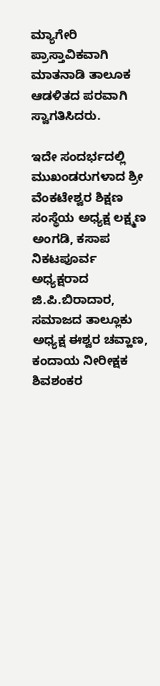ಮ್ಯಾಗೇರಿ ಪ್ರಾಸ್ತಾವಿಕವಾಗಿ ಮಾತನಾಡಿ ತಾಲೂಕ ಆಡಳಿತದ ಪರವಾಗಿ ಸ್ವಾಗತಿಸಿದರು.

ಇದೇ ಸಂದರ್ಭದಲ್ಲಿ ಮುಖಂಡರುಗಳಾದ ಶ್ರೀ ವೆಂಕಟೇಶ್ವರ ಶಿಕ್ಷಣ ಸಂಸ್ಥೆಯ ಅಧ್ಯಕ್ಷ ಲಕ್ಷ್ಮಣ ಅಂಗಡಿ, ಕಸಾಪ ನಿಕಟಪೂರ್ವ ಅಧ್ಯಕ್ಷರಾದ ಜಿ.ಪಿ.ಬಿರಾದಾರ, ಸಮಾಜದ ತಾಲ್ಲೂಕು ಅಧ್ಯಕ್ಷ ಈಶ್ವರ ಚವ್ಹಾಣ, ಕಂದಾಯ ನೀರೀಕ್ಷಕ ಶಿವಶಂಕರ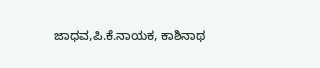ಜಾಧವ,ಪಿ.ಕೆ.ನಾಯಕ, ಕಾಶಿನಾಥ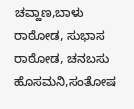ಚವ್ಹಾಣ,ಬಾಳು ರಾಠೋಡ, ಸುಭಾಸ ರಾಠೋಡ, ಚನಬಸು ಹೊಸಮನಿ,ಸಂತೋಷ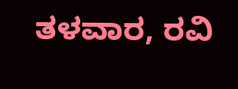ತಳವಾರ, ರವಿ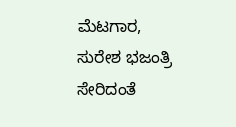ಮೆಟಗಾರ, ಸುರೇಶ ಭಜಂತ್ರಿ ಸೇರಿದಂತೆ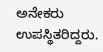ಅನೇಕರು ಉಪಸ್ಥಿತರಿದ್ದರು.